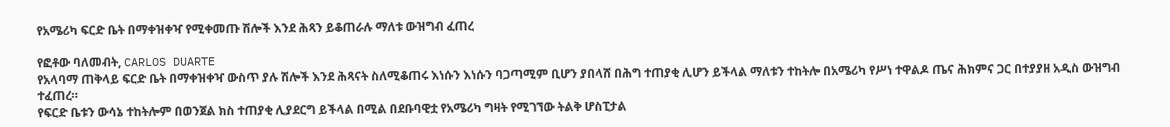የአሜሪካ ፍርድ ቤት በማቀዝቀዣ የሚቀመጡ ሽሎች እንደ ሕጻን ይቆጠራሉ ማለቱ ውዝግብ ፈጠረ

የፎቶው ባለመብት, CARLOS DUARTE
የአላባማ ጠቅላይ ፍርድ ቤት በማቀዝቀዣ ውስጥ ያሉ ሽሎች እንደ ሕጻናት ስለሚቆጠሩ እነሱን እነሱን ባጋጣሚም ቢሆን ያበላሸ በሕግ ተጠያቂ ሊሆን ይችላል ማለቱን ተከትሎ በአሜሪካ የሥነ ተዋልዶ ጤና ሕክምና ጋር በተያያዘ አዲስ ውዝግብ ተፈጠረ።
የፍርድ ቤቱን ውሳኔ ተከትሎም በወንጀል ክስ ተጠያቂ ሊያደርግ ይችላል በሚል በደቡባዊቷ የአሜሪካ ግዛት የሚገኘው ትልቅ ሆስፒታል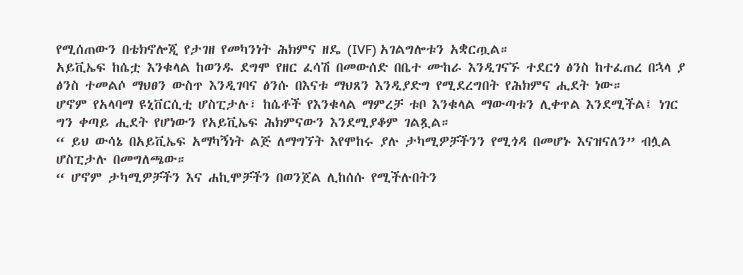የሚሰጠውን በቴክኖሎጂ የታገዘ የመካንነት ሕክምና ዘዴ (IVF) አገልግሎቱን አቋርጧል።
አይቪኤፍ ከሴቷ እንቁላል ከወንዱ ደግሞ የዘር ፈሳሽ በመውሰድ በቤተ ሙከራ እንዲገናኙ ተደርጎ ፅንስ ከተፈጠረ በኋላ ያ ፅንስ ተመልሶ ማህፀን ውስጥ እንዲገባና ፅንሱ በእናቱ ማህጸን እንዲያድግ የሚደረግበት የሕክምና ሒደት ነው።
ሆኖም የአላባማ ዩኒቨርሲቲ ሆስፒታሉ፣ ከሴቶች የእንቁላል ማምረቻ ቱቦ እንቁላል ማውጣቱን ሊቀጥል እንደሚችል፤ ነገር ግን ቀጣይ ሒደት የሆነውን የአይቪኤፍ ሕክምናውን እንደሚያቆም ገልጿል።
“ ይህ ውሳኔ በአይቪኤፍ አማካኝነት ልጅ ለማግኘት እየሞከሩ ያሉ ታካሚዎቻችንን የሚጎዳ በመሆኑ እናዝናለን” ብሏል ሆስፒታሉ በመግለጫው።
“ ሆኖም ታካሚዎቻችን እና ሐኪሞቻችን በወንጀል ሊከሰሱ የሚችሉበትን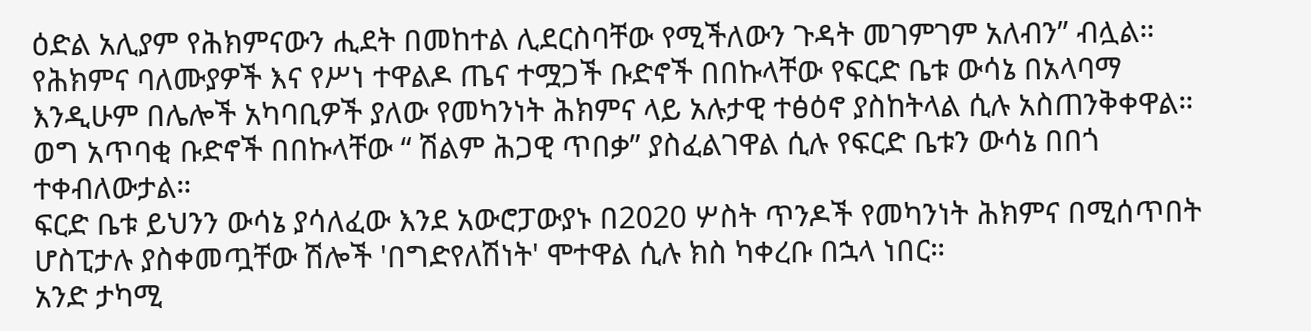ዕድል አሊያም የሕክምናውን ሒደት በመከተል ሊደርስባቸው የሚችለውን ጉዳት መገምገም አለብን” ብሏል።
የሕክምና ባለሙያዎች እና የሥነ ተዋልዶ ጤና ተሟጋች ቡድኖች በበኩላቸው የፍርድ ቤቱ ውሳኔ በአላባማ እንዲሁም በሌሎች አካባቢዎች ያለው የመካንነት ሕክምና ላይ አሉታዊ ተፅዕኖ ያስከትላል ሲሉ አስጠንቅቀዋል።
ወግ አጥባቂ ቡድኖች በበኩላቸው “ ሽልም ሕጋዊ ጥበቃ” ያስፈልገዋል ሲሉ የፍርድ ቤቱን ውሳኔ በበጎ ተቀብለውታል።
ፍርድ ቤቱ ይህንን ውሳኔ ያሳለፈው እንደ አውሮፓውያኑ በ2020 ሦስት ጥንዶች የመካንነት ሕክምና በሚሰጥበት ሆስፒታሉ ያስቀመጧቸው ሽሎች 'በግድየለሽነት' ሞተዋል ሲሉ ክስ ካቀረቡ በኋላ ነበር።
አንድ ታካሚ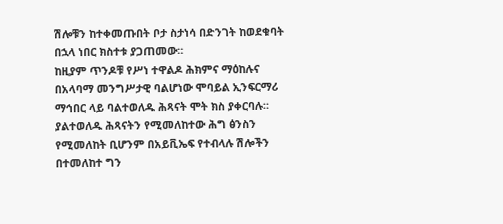ሽሎቹን ከተቀመጡበት ቦታ ስታነሳ በድንገት ከወደቁባት በኋላ ነበር ክስተቱ ያጋጠመው።
ከዚያም ጥንዶቹ የሥነ ተዋልዶ ሕክምና ማዕከሉና በአላባማ መንግሥታዊ ባልሆነው ሞባይል ኢንፍርማሪ ማኅበር ላይ ባልተወለዱ ሕጻናት ሞት ክስ ያቀርባሉ።
ያልተወለዱ ሕጻናትን የሚመለከተው ሕግ ፅንስን የሚመለከት ቢሆንም በአይቪኤፍ የተብላሉ ሽሎችን በተመለከተ ግን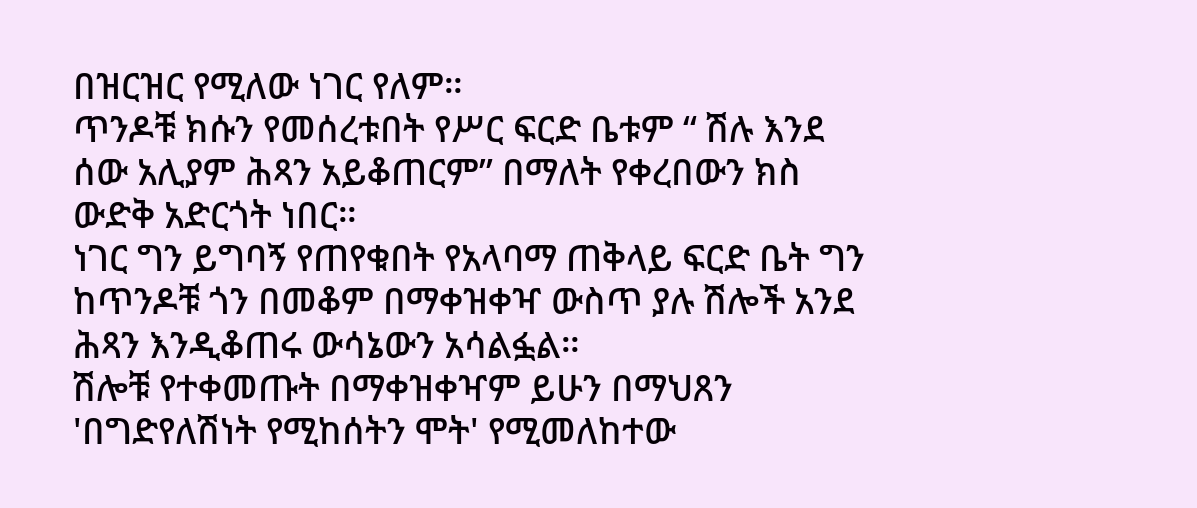በዝርዝር የሚለው ነገር የለም።
ጥንዶቹ ክሱን የመሰረቱበት የሥር ፍርድ ቤቱም “ ሽሉ እንደ ሰው አሊያም ሕጻን አይቆጠርም” በማለት የቀረበውን ክስ ውድቅ አድርጎት ነበር።
ነገር ግን ይግባኝ የጠየቁበት የአላባማ ጠቅላይ ፍርድ ቤት ግን ከጥንዶቹ ጎን በመቆም በማቀዝቀዣ ውስጥ ያሉ ሽሎች አንደ ሕጻን እንዲቆጠሩ ውሳኔውን አሳልፏል።
ሽሎቹ የተቀመጡት በማቀዝቀዣም ይሁን በማህጸን 'በግድየለሽነት የሚከሰትን ሞት' የሚመለከተው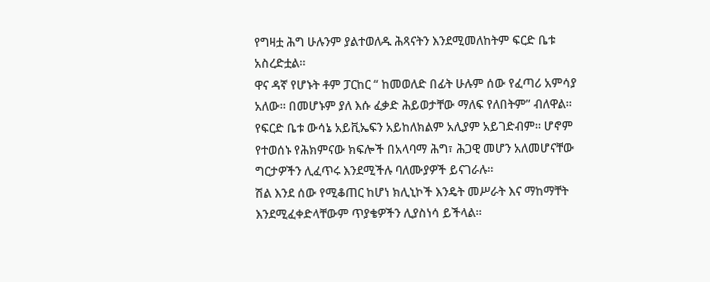የግዛቷ ሕግ ሁሉንም ያልተወለዱ ሕጻናትን እንደሚመለከትም ፍርድ ቤቱ አስረድቷል።
ዋና ዳኛ የሆኑት ቶም ፓርከር “ ከመወለድ በፊት ሁሉም ሰው የፈጣሪ አምሳያ አለው። በመሆኑም ያለ እሱ ፈቃድ ሕይወታቸው ማለፍ የለበትም” ብለዋል።
የፍርድ ቤቱ ውሳኔ አይቪኤፍን አይከለክልም አሊያም አይገድብም። ሆኖም የተወሰኑ የሕክምናው ክፍሎች በአላባማ ሕግ፣ ሕጋዊ መሆን አለመሆናቸው ግርታዎችን ሊፈጥሩ እንደሚችሉ ባለሙያዎች ይናገራሉ።
ሽል እንደ ሰው የሚቆጠር ከሆነ ክሊኒኮች እንዴት መሥራት እና ማከማቸት እንደሚፈቀድላቸውም ጥያቄዎችን ሊያስነሳ ይችላል።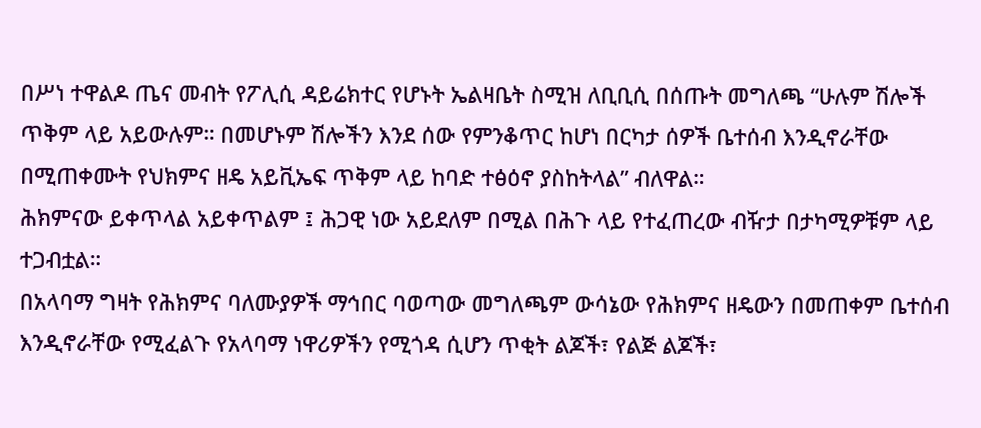በሥነ ተዋልዶ ጤና መብት የፖሊሲ ዳይሬክተር የሆኑት ኤልዛቤት ስሚዝ ለቢቢሲ በሰጡት መግለጫ “ሁሉም ሽሎች ጥቅም ላይ አይውሉም። በመሆኑም ሽሎችን እንደ ሰው የምንቆጥር ከሆነ በርካታ ሰዎች ቤተሰብ እንዲኖራቸው በሚጠቀሙት የህክምና ዘዴ አይቪኤፍ ጥቅም ላይ ከባድ ተፅዕኖ ያስከትላል” ብለዋል።
ሕክምናው ይቀጥላል አይቀጥልም ፤ ሕጋዊ ነው አይደለም በሚል በሕጉ ላይ የተፈጠረው ብዥታ በታካሚዎቹም ላይ ተጋብቷል።
በአላባማ ግዛት የሕክምና ባለሙያዎች ማኅበር ባወጣው መግለጫም ውሳኔው የሕክምና ዘዴውን በመጠቀም ቤተሰብ እንዲኖራቸው የሚፈልጉ የአላባማ ነዋሪዎችን የሚጎዳ ሲሆን ጥቂት ልጆች፣ የልጅ ልጆች፣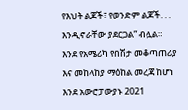የእህት ልጆች፣ የወንድም ልጆች. . . እንዲኖራቸው ያደርጋል” ብሏል።
እንደ የአሜሪካ የበሽታ መቆጣጠሪያ እና መከላከያ ማዕከል መረጃ ከሆነ እንደ አውሮፓውያኑ 2021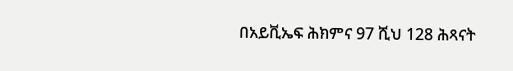በአይቪኤፍ ሕክምና 97 ሺህ 128 ሕጻናት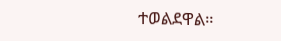ተወልደዋል።